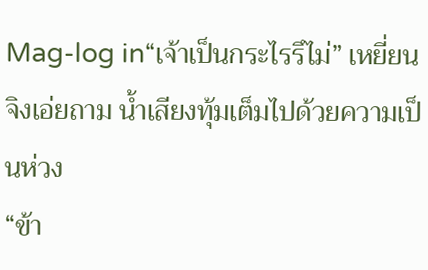Mag-log in“เจ้าเป็นกระไรรึไม่” เหยี่ยนจิงเอ่ยถาม น้ำเสียงทุ้มเต็มไปด้วยความเป็นห่วง
“ข้า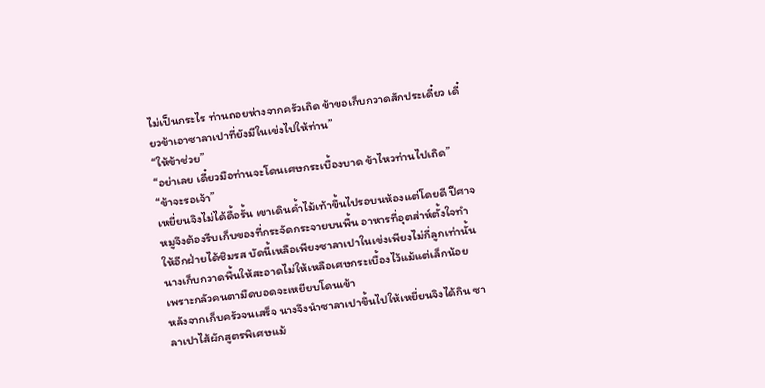ไม่เป็นกระไร ท่านถอยห่างจากครัวเถิด ข้าขอเก็บกวาดสักประเดี๋ยว เดี๋ยวข้าเอาซาลาเปาที่ยังมีในเข่งไปให้ท่าน”
“ให้ข้าช่วย”
“อย่าเลย เดี๋ยวมือท่านจะโดนเศษกระเบื้องบาด ข้าไหวท่านไปเถิด”
“ข้าจะรอเจ้า”
เหยี่ยนจิงไม่ได้ดื้อรั้น เขาเดินค้ำไม้เท้าขึ้นไปรอบนห้องแต่โดยดี ปีศาจหมูจึงต้องรีบเก็บของที่กระจัดกระจายบนพื้น อาหารที่อุตส่าห์ตั้งใจทำให้อีกฝ่ายได้ชิมรส บัดนี้เหลือเพียงซาลาเปาในเข่งเพียงไม่กี่ลูกเท่านั้น นางเก็บกวาดพื้นให้สะอาดไม่ให้เหลือเศษกระเบื้องไว้แม้แต่เล็กน้อย เพราะกลัวคนตามืดบอดจะเหยียบโดนเข้า
หลังจากเก็บครัวจนเสร็จ นางจึงนำซาลาเปาขึ้นไปให้เหยี่ยนจิงได้กิน ซาลาเปาไส้ผักสูตรพิเศษแม้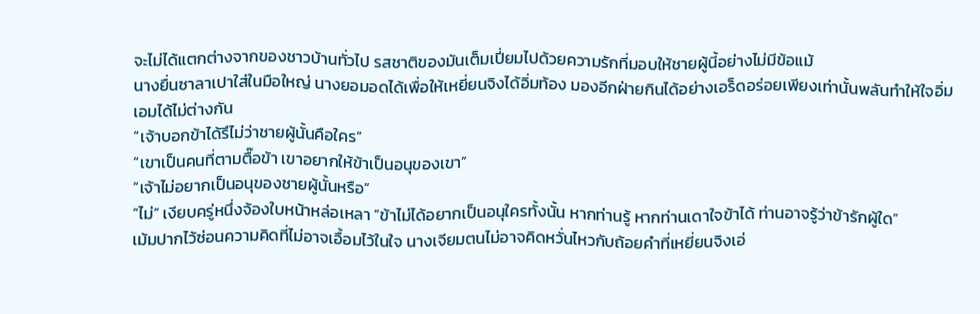จะไม่ได้แตกต่างจากของชาวบ้านทั่วไป รสชาติของมันเต็มเปี่ยมไปด้วยความรักที่มอบให้ชายผู้นี้อย่างไม่มีข้อแม้
นางยื่นซาลาเปาใส่ในมือใหญ่ นางยอมอดได้เพื่อให้เหยี่ยนจิงได้อิ่มท้อง มองอีกฝ่ายกินได้อย่างเอร็ดอร่อยเพียงเท่านั้นพลันทำให้ใจอิ่มเอมได้ไม่ต่างกัน
“เจ้าบอกข้าได้รึไม่ว่าชายผู้นั้นคือใคร”
“เขาเป็นคนที่ตามตื๊อข้า เขาอยากให้ข้าเป็นอนุของเขา”
“เจ้าไม่อยากเป็นอนุของชายผู้นั้นหรือ”
“ไม่” เงียบครู่หนึ่งจ้องใบหน้าหล่อเหลา “ข้าไม่ได้อยากเป็นอนุใครทั้งนั้น หากท่านรู้ หากท่านเดาใจข้าได้ ท่านอาจรู้ว่าข้ารักผู้ใด”
เม้มปากไว้ซ่อนความคิดที่ไม่อาจเอื้อมไว้ในใจ นางเจียมตนไม่อาจคิดหวั่นไหวกับถ้อยคำที่เหยี่ยนจิงเอ่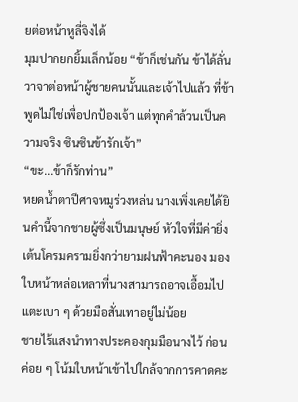ยต่อหน้าหูลี่จิงได้
มุมปากยกยิ้มเล็กน้อย “ข้าก็เช่นกัน ข้าได้ลั่นวาจาต่อหน้าผู้ชายคนนั้นและเจ้าไปแล้ว ที่ข้าพูดไม่ใช่เพื่อปกป้องเจ้า แต่ทุกคำล้วนเป็นความจริง ซินซินข้ารักเจ้า”
“ขะ...ข้าก็รักท่าน”
หยดน้ำตาปีศาจหมูร่วงหล่น นางเพิ่งเคยได้ยินคำนี้จากชายผู้ซึ่งเป็นมนุษย์ หัวใจที่มีค่ายิ่งเต้นโครมครามยิ่งกว่ายามฝนฟ้าคะนอง มองใบหน้าหล่อเหลาที่นางสามารถอาจเอื้อมไปแตะเบา ๆ ด้วยมือสั่นเทาอยู่ไม่น้อย
ชายไร้แสงนำทางประคองกุมมือนางไว้ ก่อนค่อย ๆ โน้มใบหน้าเข้าไปใกล้จากการคาดคะ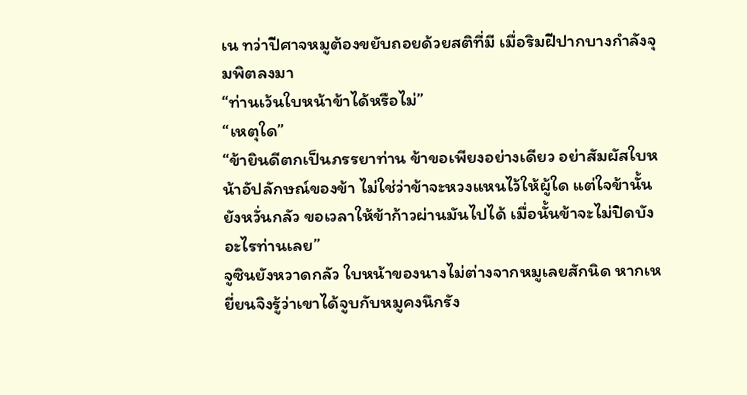เน ทว่าปีศาจหมูต้องขยับถอยด้วยสติที่มี เมื่อริมฝีปากบางกำลังจุมพิตลงมา
“ท่านเว้นใบหน้าข้าได้หรือไม่”
“เหตุใด”
“ข้ายินดีตกเป็นภรรยาท่าน ข้าขอเพียงอย่างเดียว อย่าสัมผัสใบหน้าอัปลักษณ์ของข้า ไม่ใช่ว่าข้าจะหวงแหนไว้ให้ผู้ใด แต่ใจข้านั้นยังหวั่นกลัว ขอเวลาให้ข้าก้าวผ่านมันไปได้ เมื่อนั้นข้าจะไม่ปิดบังอะไรท่านเลย”
จูซินยังหวาดกลัว ใบหน้าของนางไม่ต่างจากหมูเลยสักนิด หากเหยี่ยนจิงรู้ว่าเขาได้จูบกับหมูคงนึกรัง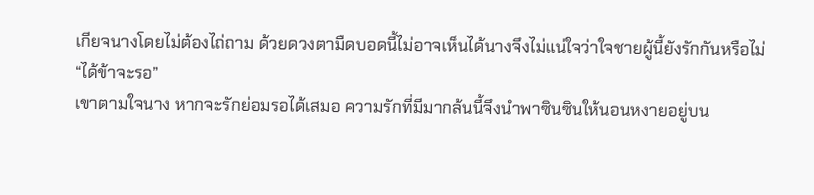เกียจนางโดยไม่ต้องไถ่ถาม ด้วยดวงตามืดบอดนี้ไม่อาจเห็นได้นางจึงไม่แน่ใจว่าใจชายผู้นี้ยังรักกันหรือไม่
“ได้ข้าจะรอ”
เขาตามใจนาง หากจะรักย่อมรอได้เสมอ ความรักที่มีมากล้นนี้จึงนำพาซินซินให้นอนหงายอยู่บน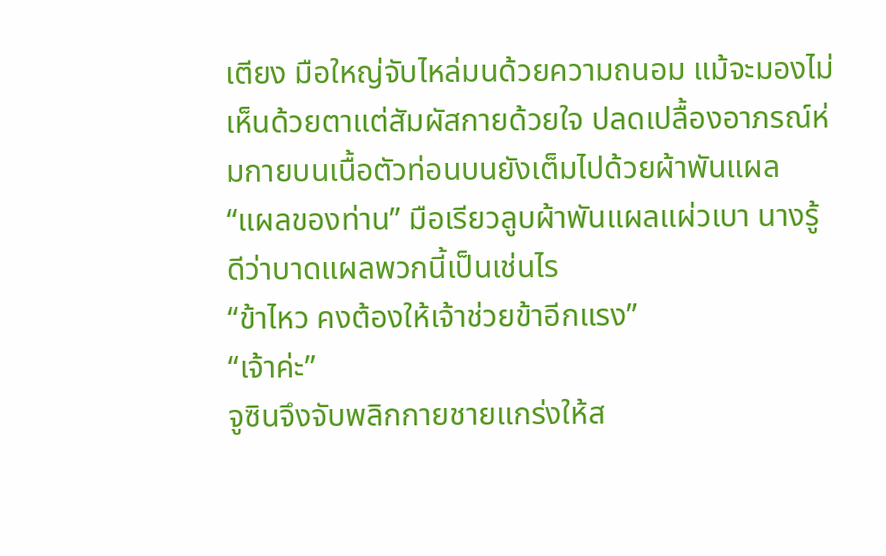เตียง มือใหญ่จับไหล่มนด้วยความถนอม แม้จะมองไม่เห็นด้วยตาแต่สัมผัสกายด้วยใจ ปลดเปลื้องอาภรณ์ห่มกายบนเนื้อตัวท่อนบนยังเต็มไปด้วยผ้าพันแผล
“แผลของท่าน” มือเรียวลูบผ้าพันแผลแผ่วเบา นางรู้ดีว่าบาดแผลพวกนี้เป็นเช่นไร
“ข้าไหว คงต้องให้เจ้าช่วยข้าอีกแรง”
“เจ้าค่ะ”
จูซินจึงจับพลิกกายชายแกร่งให้ส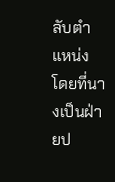ลับตำแหน่ง โดยที่นางเป็นฝ่ายป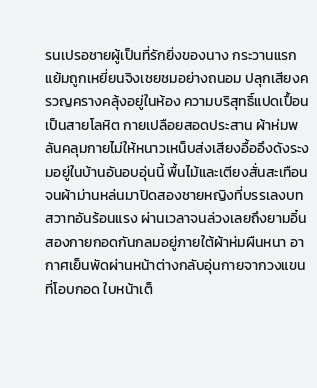รนเปรอชายผู้เป็นที่รักยิ่งของนาง กระวานแรกแย้มถูกเหยี่ยนจิงเชยชมอย่างถนอม ปลุกเสียงครวญครางคลุ้งอยู่ในห้อง ความบริสุทธิ์แปดเปื้อนเป็นสายโลหิต กายเปลือยสอดประสาน ผ้าห่มพลันคลุมกายไม่ให้หนาวเหน็บส่งเสียงอื้ออึงดังระงมอยู่ในบ้านอันอบอุ่นนี้ พื้นไม้และเตียงสั่นสะเทือนจนผ้าม่านหล่นมาปิดสองชายหญิงที่บรรเลงบทสวาทอันร้อนแรง ผ่านเวลาจนล่วงเลยถึงยามอิ๋น
สองกายกอดกันกลมอยู่ภายใต้ผ้าห่มผืนหนา อากาศเย็นพัดผ่านหน้าต่างกลับอุ่นกายจากวงแขนที่โอบกอด ใบหน้าเต็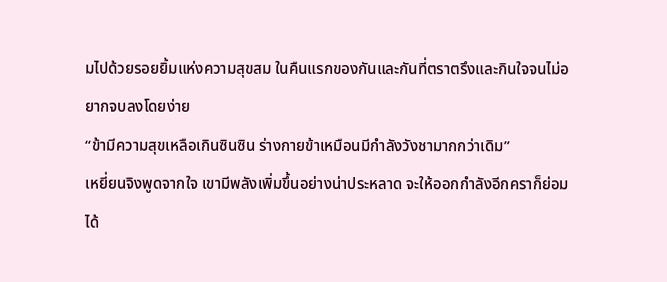มไปด้วยรอยยิ้มแห่งความสุขสม ในคืนแรกของกันและกันที่ตราตรึงและกินใจจนไม่อยากจบลงโดยง่าย
“ข้ามีความสุขเหลือเกินซินซิน ร่างกายข้าเหมือนมีกำลังวังชามากกว่าเดิม”
เหยี่ยนจิงพูดจากใจ เขามีพลังเพิ่มขึ้นอย่างน่าประหลาด จะให้ออกกำลังอีกคราก็ย่อมได้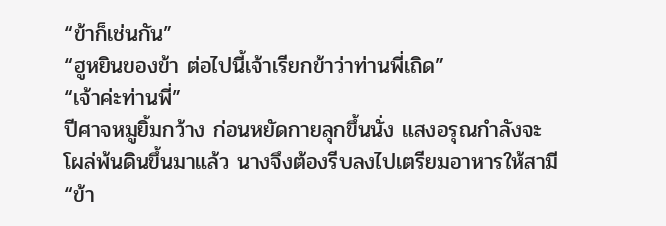“ข้าก็เช่นกัน”
“ฮูหยินของข้า ต่อไปนี้เจ้าเรียกข้าว่าท่านพี่เถิด”
“เจ้าค่ะท่านพี่”
ปีศาจหมูยิ้มกว้าง ก่อนหยัดกายลุกขึ้นนั่ง แสงอรุณกำลังจะโผล่พ้นดินขึ้นมาแล้ว นางจึงต้องรีบลงไปเตรียมอาหารให้สามี
“ข้า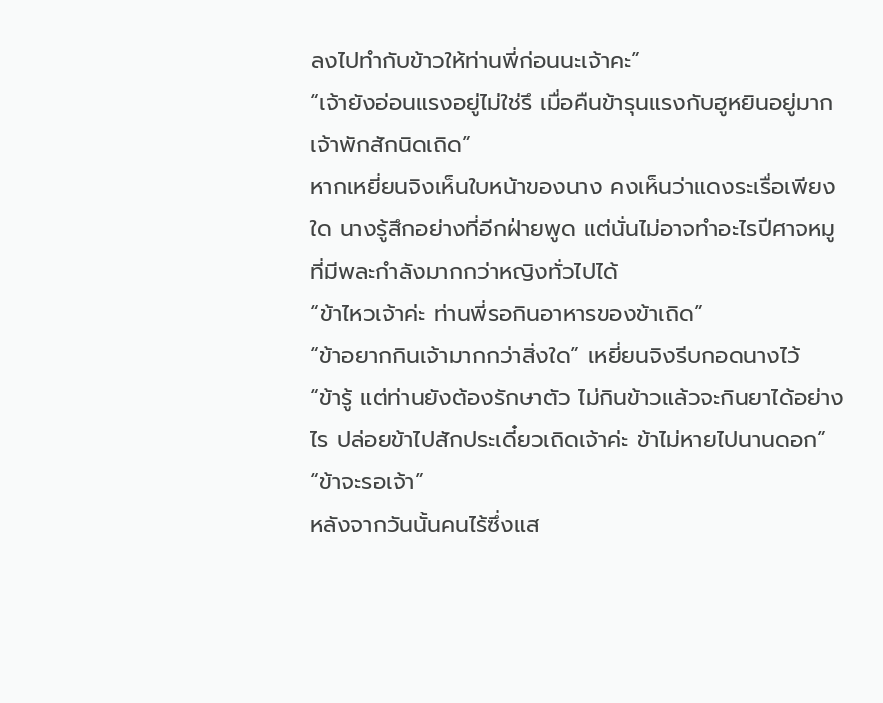ลงไปทำกับข้าวให้ท่านพี่ก่อนนะเจ้าคะ”
“เจ้ายังอ่อนแรงอยู่ไม่ใช่รึ เมื่อคืนข้ารุนแรงกับฮูหยินอยู่มาก เจ้าพักสักนิดเถิด”
หากเหยี่ยนจิงเห็นใบหน้าของนาง คงเห็นว่าแดงระเรื่อเพียงใด นางรู้สึกอย่างที่อีกฝ่ายพูด แต่นั่นไม่อาจทำอะไรปีศาจหมูที่มีพละกำลังมากกว่าหญิงทั่วไปได้
“ข้าไหวเจ้าค่ะ ท่านพี่รอกินอาหารของข้าเถิด”
“ข้าอยากกินเจ้ามากกว่าสิ่งใด” เหยี่ยนจิงรีบกอดนางไว้
“ข้ารู้ แต่ท่านยังต้องรักษาตัว ไม่กินข้าวแล้วจะกินยาได้อย่างไร ปล่อยข้าไปสักประเดี๋ยวเถิดเจ้าค่ะ ข้าไม่หายไปนานดอก”
“ข้าจะรอเจ้า”
หลังจากวันนั้นคนไร้ซึ่งแส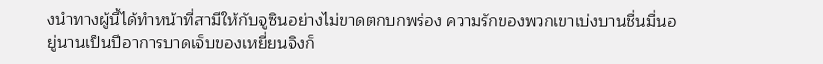งนำทางผู้นี้ได้ทำหน้าที่สามีให้กับจูซินอย่างไม่ขาดตกบกพร่อง ความรักของพวกเขาเบ่งบานชื่นมื่นอยู่นานเป็นปีอาการบาดเจ็บของเหยี่ยนจิงก็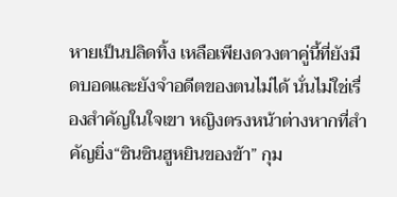หายเป็นปลิดทิ้ง เหลือเพียงดวงตาคู่นี้ที่ยังมืดบอดและยังจำอดีตของตนไม่ได้ นั่นไม่ใช่เรื่องสำคัญในใจเขา หญิงตรงหน้าต่างหากที่สำคัญยิ่ง“ซินซินฮูหยินของข้า” กุม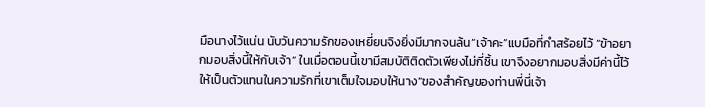มือนางไว้แน่น นับวันความรักของเหยี่ยนจิงยิ่งมีมากจนล้น“เจ้าคะ”แบมือที่กำสร้อยไว้ “ข้าอยากมอบสิ่งนี้ให้กับเจ้า” ในเมื่อตอนนี้เขามีสมบัติติดตัวเพียงไม่กี่ชิ้น เขาจึงอยากมอบสิ่งมีค่านี้ไว้ให้เป็นตัวแทนในความรักที่เขาเต็มใจมอบให้นาง“ของสำคัญของท่านพี่นี่เจ้า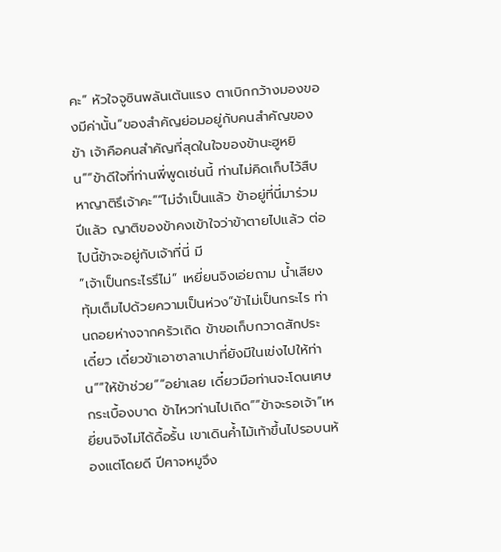คะ” หัวใจจูซินพลันเต้นแรง ตาเบิกกว้างมองของมีค่านั้น“ของสำคัญย่อมอยู่กับคนสำคัญของข้า เจ้าคือคนสำคัญที่สุดในใจของข้านะฮูหยิน”“ข้าดีใจที่ท่านพี่พูดเช่นนี้ ท่านไม่คิดเก็บไว้สืบหาญาติรึเจ้าคะ”“ไม่จำเป็นแล้ว ข้าอยู่ที่นี่มาร่วมปีแล้ว ญาติของข้าคงเข้าใจว่าข้าตายไปแล้ว ต่อไปนี้ข้าจะอยู่กับเจ้าที่นี่ มี
“เจ้าเป็นกระไรรึไม่” เหยี่ยนจิงเอ่ยถาม น้ำเสียงทุ้มเต็มไปด้วยความเป็นห่วง“ข้าไม่เป็นกระไร ท่านถอยห่างจากครัวเถิด ข้าขอเก็บกวาดสักประเดี๋ยว เดี๋ยวข้าเอาซาลาเปาที่ยังมีในเข่งไปให้ท่าน”“ให้ข้าช่วย”“อย่าเลย เดี๋ยวมือท่านจะโดนเศษกระเบื้องบาด ข้าไหวท่านไปเถิด”“ข้าจะรอเจ้า”เหยี่ยนจิงไม่ได้ดื้อรั้น เขาเดินค้ำไม้เท้าขึ้นไปรอบนห้องแต่โดยดี ปีศาจหมูจึง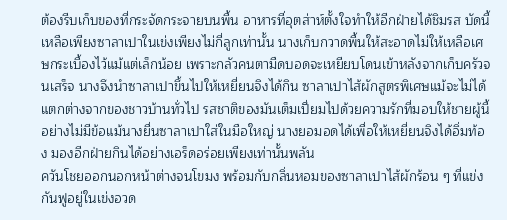ต้องรีบเก็บของที่กระจัดกระจายบนพื้น อาหารที่อุตส่าห์ตั้งใจทำให้อีกฝ่ายได้ชิมรส บัดนี้เหลือเพียงซาลาเปาในเข่งเพียงไม่กี่ลูกเท่านั้น นางเก็บกวาดพื้นให้สะอาดไม่ให้เหลือเศษกระเบื้องไว้แม้แต่เล็กน้อย เพราะกลัวคนตามืดบอดจะเหยียบโดนเข้าหลังจากเก็บครัวจนเสร็จ นางจึงนำซาลาเปาขึ้นไปให้เหยี่ยนจิงได้กิน ซาลาเปาไส้ผักสูตรพิเศษแม้จะไม่ได้แตกต่างจากของชาวบ้านทั่วไป รสชาติของมันเต็มเปี่ยมไปด้วยความรักที่มอบให้ชายผู้นี้อย่างไม่มีข้อแม้นางยื่นซาลาเปาใส่ในมือใหญ่ นางยอมอดได้เพื่อให้เหยี่ยนจิงได้อิ่มท้อง มองอีกฝ่ายกินได้อย่างเอร็ดอร่อยเพียงเท่านั้นพลัน
ควันโชยออกนอกหน้าต่างจนโขมง พร้อมกับกลิ่นหอมของซาลาเปาไส้ผักร้อน ๆ ที่แข่งกันฟูอยู่ในเข่งอวด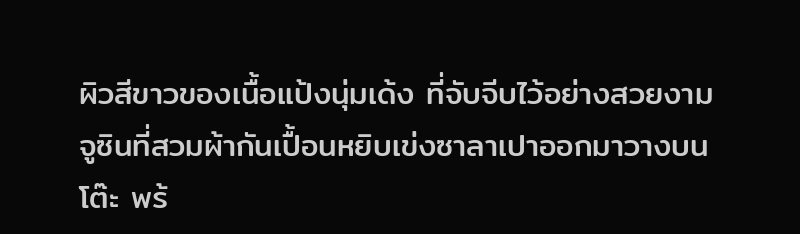ผิวสีขาวของเนื้อแป้งนุ่มเด้ง ที่จับจีบไว้อย่างสวยงามจูซินที่สวมผ้ากันเปื้อนหยิบเข่งซาลาเปาออกมาวางบนโต๊ะ พร้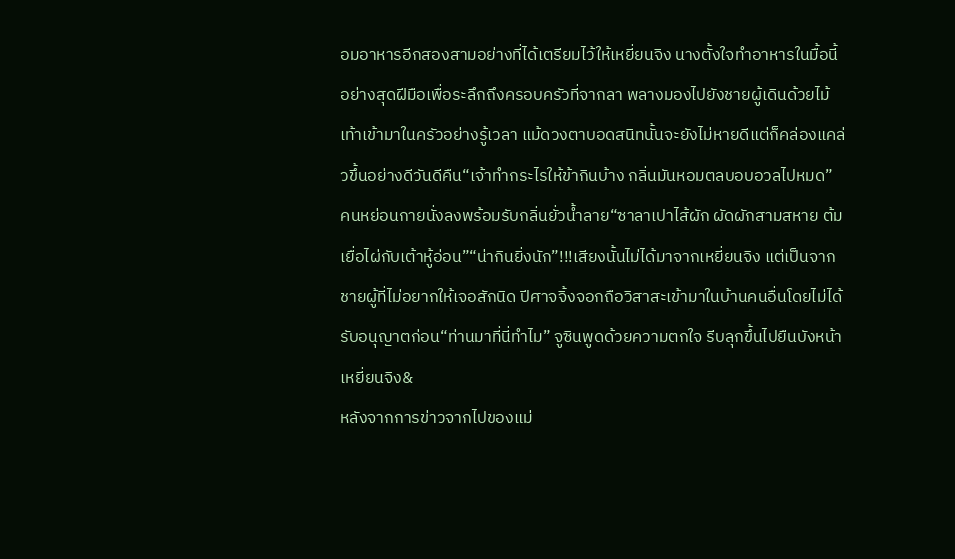อมอาหารอีกสองสามอย่างที่ได้เตรียมไว้ให้เหยี่ยนจิง นางตั้งใจทำอาหารในมื้อนี้อย่างสุดฝีมือเพื่อระลึกถึงครอบครัวที่จากลา พลางมองไปยังชายผู้เดินด้วยไม้เท้าเข้ามาในครัวอย่างรู้เวลา แม้ดวงตาบอดสนิทนั้นจะยังไม่หายดีแต่ก็คล่องแคล่วขึ้นอย่างดีวันดีคืน“เจ้าทำกระไรให้ข้ากินบ้าง กลิ่นมันหอมตลบอบอวลไปหมด” คนหย่อนกายนั่งลงพร้อมรับกลิ่นยั่วน้ำลาย“ซาลาเปาไส้ผัก ผัดผักสามสหาย ต้มเยื่อไผ่กับเต้าหู้อ่อน”“น่ากินยิ่งนัก”!!!เสียงนั้นไม่ได้มาจากเหยี่ยนจิง แต่เป็นจากชายผู้ที่ไม่อยากให้เจอสักนิด ปีศาจจิ้งจอกถือวิสาสะเข้ามาในบ้านคนอื่นโดยไม่ได้รับอนุญาตก่อน“ท่านมาที่นี่ทำไม” จูซินพูดด้วยความตกใจ รีบลุกขึ้นไปยืนบังหน้าเหยี่ยนจิง&
หลังจากการข่าวจากไปของแม่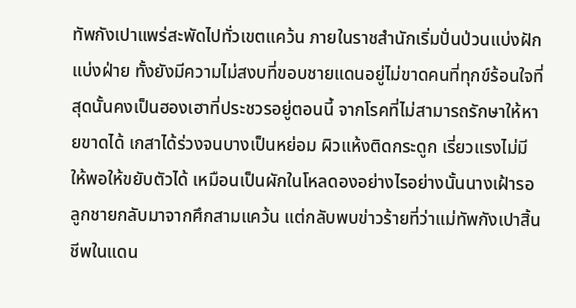ทัพกังเปาแพร่สะพัดไปทั่วเขตแคว้น ภายในราชสำนักเริ่มปั่นป่วนแบ่งฝักแบ่งฝ่าย ทั้งยังมีความไม่สงบที่ขอบชายแดนอยู่ไม่ขาดคนที่ทุกข์ร้อนใจที่สุดนั้นคงเป็นฮองเฮาที่ประชวรอยู่ตอนนี้ จากโรคที่ไม่สามารถรักษาให้หายขาดได้ เกสาได้ร่วงจนบางเป็นหย่อม ผิวแห้งติดกระดูก เรี่ยวแรงไม่มีให้พอให้ขยับตัวได้ เหมือนเป็นผักในโหลดองอย่างไรอย่างนั้นนางเฝ้ารอลูกชายกลับมาจากศึกสามแคว้น แต่กลับพบข่าวร้ายที่ว่าแม่ทัพกังเปาสิ้นชีพในแดน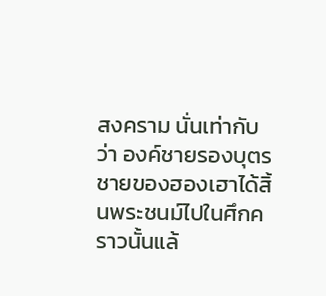สงคราม นั่นเท่ากับว่า องค์ชายรองบุตรชายของฮองเฮาได้สิ้นพระชนม์ไปในศึกคราวนั้นแล้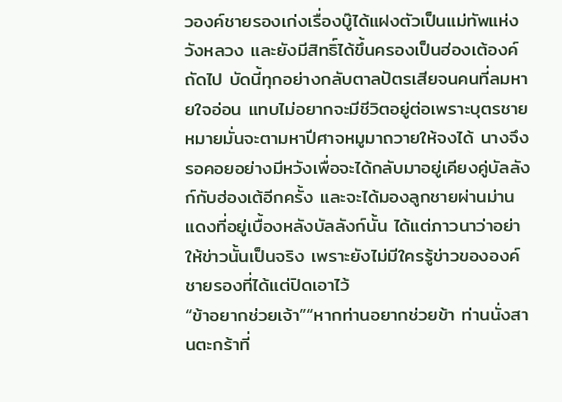วองค์ชายรองเก่งเรื่องบู๊ได้แฝงตัวเป็นแม่ทัพแห่งวังหลวง และยังมีสิทธิ์ได้ขึ้นครองเป็นฮ่องเต้องค์ถัดไป บัดนี้ทุกอย่างกลับตาลปัตรเสียจนคนที่ลมหายใจอ่อน แทบไม่อยากจะมีชีวิตอยู่ต่อเพราะบุตรชายหมายมั่นจะตามหาปีศาจหมูมาถวายให้จงได้ นางจึงรอคอยอย่างมีหวังเพื่อจะได้กลับมาอยู่เคียงคู่บัลลังก์กับฮ่องเต้อีกครั้ง และจะได้มองลูกชายผ่านม่านแดงที่อยู่เบื้องหลังบัลลังก์นั้น ได้แต่ภาวนาว่าอย่าให้ข่าวนั้นเป็นจริง เพราะยังไม่มีใครรู้ข่าวขององค์ชายรองที่ได้แต่ปิดเอาไว้
“ข้าอยากช่วยเจ้า”“หากท่านอยากช่วยข้า ท่านนั่งสานตะกร้าที่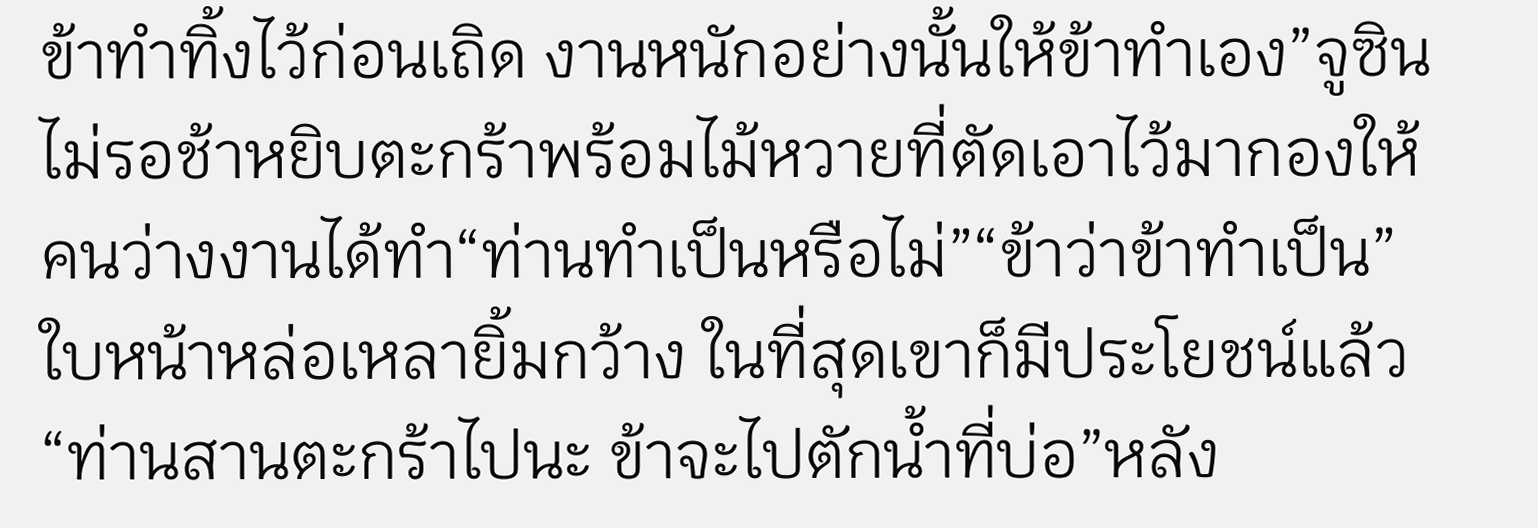ข้าทำทิ้งไว้ก่อนเถิด งานหนักอย่างนั้นให้ข้าทำเอง”จูซินไม่รอช้าหยิบตะกร้าพร้อมไม้หวายที่ตัดเอาไว้มากองให้คนว่างงานได้ทำ“ท่านทำเป็นหรือไม่”“ข้าว่าข้าทำเป็น” ใบหน้าหล่อเหลายิ้มกว้าง ในที่สุดเขาก็มีประโยชน์แล้ว“ท่านสานตะกร้าไปนะ ข้าจะไปตักน้ำที่บ่อ”หลัง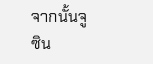จากนั้นจูซิน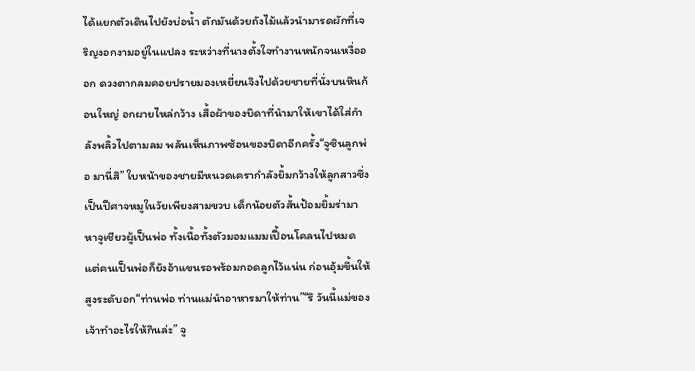ได้แยกตัวเดินไปยังบ่อน้ำ ตักมันด้วยถังไม้แล้วนำมารดผักที่เจริญงอกงามอยู่ในแปลง ระหว่างที่นางตั้งใจทำงานหนักจนเหงื่อออก ดวงตากลมคอยปรายมองเหยี่ยนจิงไปด้วยชายที่นั่งบนหินก้อนใหญ่ อกผายไหล่กว้าง เสื้อผ้าของบิดาที่นำมาให้เขาได้ใส่กำลังพลิ้วไปตามลม พลันเห็นภาพซ้อนของบิดาอีกครั้ง“จูซินลูกพ่อ มานี่สิ” ใบหน้าของชายมีหนวดเครากำลังยิ้มกว้างให้ลูกสาวซึ่งเป็นปีศาจหมูในวัยเพียงสามขวบ เด็กน้อยตัวสั้นป้อมยิ้มร่ามาหาจูเชียวผู้เป็นพ่อ ทั้งเนื้อทั้งตัวมอมแมมเปื้อนโคลนไปหมด แต่คนเป็นพ่อก็ยังอ้าแขนรอพร้อมกอดลูกไว้แน่น ก่อนอุ้มขึ้นให้สูงระดับอก“ท่านพ่อ ท่านแม่นำอาหารมาให้ท่าน”“รึ วันนี้แม่ของเจ้าทำอะไรให้กินล่ะ” จู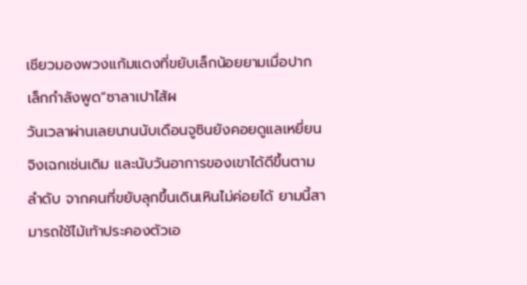เชียวมองพวงแก้มแดงที่ขยับเล็กน้อยยามเมื่อปากเล็กกำลังพูด“ซาลาเปาไส้ผ
วันเวลาผ่านเลยนานนับเดือนจูซินยังคอยดูแลเหยี่ยนจิงเฉกเช่นเดิม และนับวันอาการของเขาได้ดีขึ้นตามลำดับ จากคนที่ขยับลุกขึ้นเดินเหินไม่ค่อยได้ ยามนี้สามารถใช้ไม้เท้าประคองตัวเอ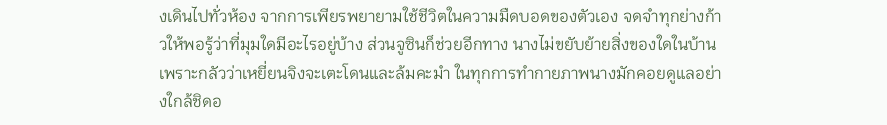งเดินไปทั่วห้อง จากการเพียรพยายามใช้ชีวิตในความมืดบอดของตัวเอง จดจำทุกย่างก้าวให้พอรู้ว่าที่มุมใดมีอะไรอยู่บ้าง ส่วนจูซินก็ช่วยอีกทาง นางไม่ขยับย้ายสิ่งของใดในบ้าน เพราะกลัวว่าเหยี่ยนจิงจะเตะโดนและล้มคะมำ ในทุกการทำกายภาพนางมักคอยดูแลอย่างใกล้ชิดอ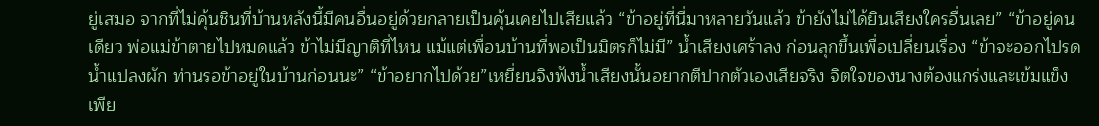ยู่เสมอ จากที่ไม่คุ้นชินที่บ้านหลังนี้มีคนอื่นอยู่ด้วยกลายเป็นคุ้นเคยไปเสียแล้ว “ข้าอยู่ที่นี่มาหลายวันแล้ว ข้ายังไม่ได้ยินเสียงใครอื่นเลย” “ข้าอยู่คนเดียว พ่อแม่ข้าตายไปหมดแล้ว ข้าไม่มีญาติที่ไหน แม้แต่เพื่อนบ้านที่พอเป็นมิตรก็ไม่มี” น้ำเสียงเศร้าลง ก่อนลุกขึ้นเพื่อเปลี่ยนเรื่อง “ข้าจะออกไปรดน้ำแปลงผัก ท่านรอข้าอยู่ในบ้านก่อนนะ” “ข้าอยากไปด้วย”เหยี่ยนจิงฟังน้ำเสียงนั้นอยากตีปากตัวเองเสียจริง จิตใจของนางต้องแกร่งและเข้มแข็งเพีย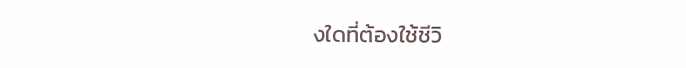งใดที่ต้องใช้ชีวิ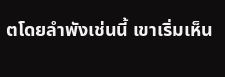ตโดยลำพังเช่นนี้ เขาเริ่มเห็น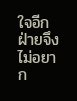ใจอีกฝ่ายจึงไม่อยาก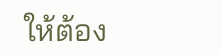ให้ต้อง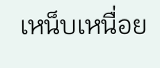เหน็บเหนื่อย